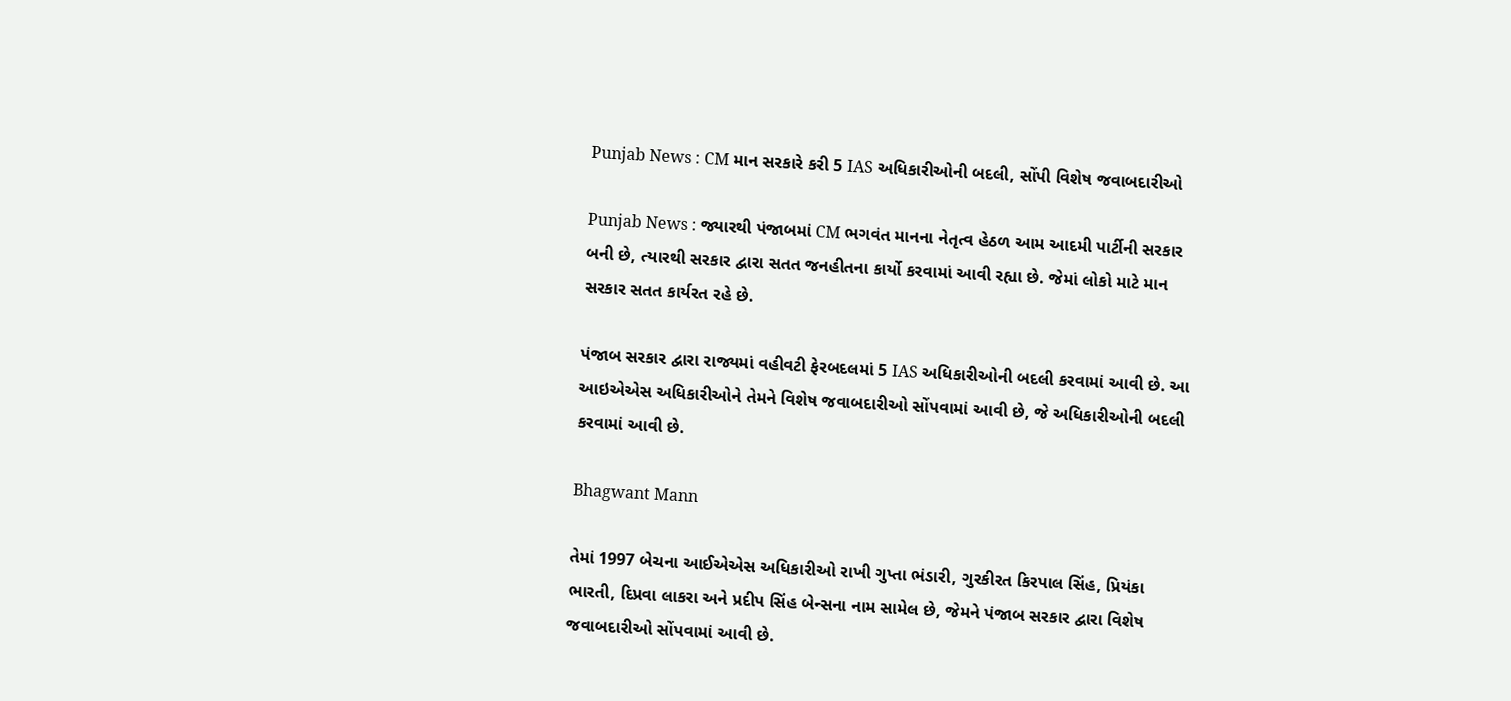Punjab News : CM માન સરકારે કરી 5 IAS અધિકારીઓની બદલી, સોંપી વિશેષ જવાબદારીઓ

Punjab News : જ્યારથી પંજાબમાં CM ભગવંત માનના નેતૃત્વ હેઠળ આમ આદમી પાર્ટીની સરકાર બની છે, ત્યારથી સરકાર દ્વારા સતત જનહીતના કાર્યો કરવામાં આવી રહ્યા છે. જેમાં લોકો માટે માન સરકાર સતત કાર્યરત રહે છે.

પંજાબ સરકાર દ્વારા રાજ્યમાં વહીવટી ફેરબદલમાં 5 IAS અધિકારીઓની બદલી કરવામાં આવી છે. આ આઇએએસ અધિકારીઓને તેમને વિશેષ જવાબદારીઓ સોંપવામાં આવી છે, જે અધિકારીઓની બદલી કરવામાં આવી છે.

Bhagwant Mann

તેમાં 1997 બેચના આઈએએસ અધિકારીઓ રાખી ગુપ્તા ભંડારી, ગુરકીરત કિરપાલ સિંહ, પ્રિયંકા ભારતી, દિપ્રવા લાકરા અને પ્રદીપ સિંહ બેન્સના નામ સામેલ છે, જેમને પંજાબ સરકાર દ્વારા વિશેષ જવાબદારીઓ સોંપવામાં આવી છે.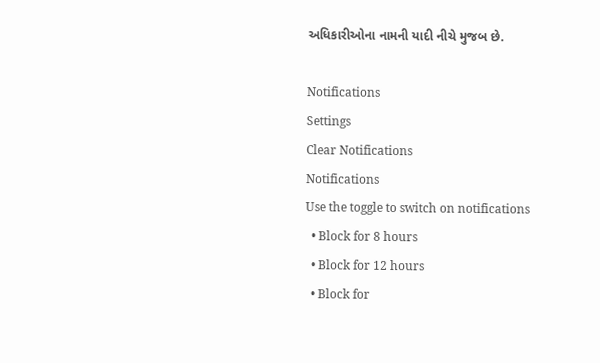અધિકારીઓના નામની યાદી નીચે મુજબ છે.

Notifications
Settings
Clear Notifications
Notifications
Use the toggle to switch on notifications
  • Block for 8 hours
  • Block for 12 hours
  • Block for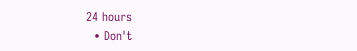24 hours
  • Don't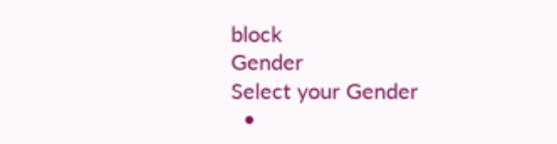block
Gender
Select your Gender
  •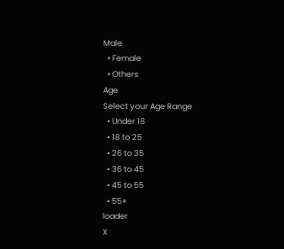Male
  • Female
  • Others
Age
Select your Age Range
  • Under 18
  • 18 to 25
  • 26 to 35
  • 36 to 45
  • 45 to 55
  • 55+
loader
X